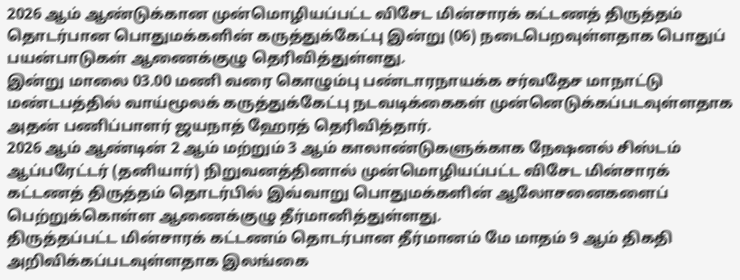2026 ஆம் ஆண்டுக்கான முன்மொழியப்பட்ட விசேட மின்சாரக் கட்டணத் திருத்தம் தொடர்பான பொதுமக்களின் கருத்துக்கேட்பு இன்று (06) நடைபெறவுள்ளதாக பொதுப் பயன்பாடுகள் ஆணைக்குழு தெரிவித்துள்ளது.
இன்று மாலை 03.00 மணி வரை கொழும்பு பண்டாரநாயக்க சர்வதேச மாநாட்டு மண்டபத்தில் வாய்மூலக் கருத்துக்கேட்பு நடவடிக்கைகள் முன்னெடுக்கப்படவுள்ளதாக அதன் பணிப்பாளர் ஜயநாத் ஹேரத் தெரிவித்தார்.
2026 ஆம் ஆண்டின் 2 ஆம் மற்றும் 3 ஆம் காலாண்டுகளுக்காக நேஷனல் சிஸ்டம் ஆப்பரேட்டர் (தனியார்) நிறுவனத்தினால் முன்மொழியப்பட்ட விசேட மின்சாரக் கட்டணத் திருத்தம் தொடர்பில் இவ்வாறு பொதுமக்களின் ஆலோசனைகளைப் பெற்றுக்கொள்ள ஆணைக்குழு தீர்மானித்துள்ளது.
திருத்தப்பட்ட மின்சாரக் கட்டணம் தொடர்பான தீர்மானம் மே மாதம் 9 ஆம் திகதி அறிவிக்கப்படவுள்ளதாக இலங்கை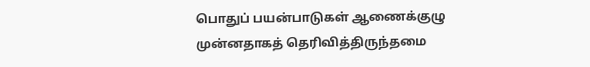பொதுப் பயன்பாடுகள் ஆணைக்குழு முன்னதாகத் தெரிவித்திருந்தமை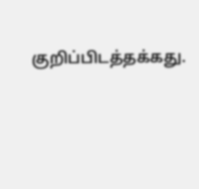குறிப்பிடத்தக்கது.